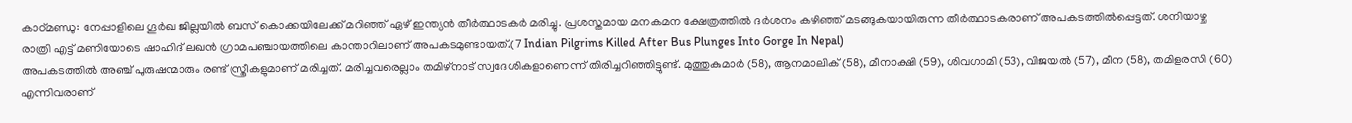കാഠ്മണ്ഡു: നേപ്പാളിലെ ഗൂർഖ ജില്ലയിൽ ബസ് കൊക്കയിലേക്ക് മറിഞ്ഞ് ഏഴ് ഇന്ത്യൻ തീർത്ഥാടകർ മരിച്ചു. പ്രശസ്തമായ മനകമന ക്ഷേത്രത്തിൽ ദർശനം കഴിഞ്ഞ് മടങ്ങുകയായിരുന്ന തീർത്ഥാടകരാണ് അപകടത്തിൽപ്പെട്ടത്. ശനിയാഴ്ച രാത്രി എട്ട് മണിയോടെ ഷാഹിദ് ലഖൻ ഗ്രാമപഞ്ചായത്തിലെ കാന്താറിലാണ് അപകടമുണ്ടായത്.(7 Indian Pilgrims Killed After Bus Plunges Into Gorge In Nepal)
അപകടത്തിൽ അഞ്ച് പുരുഷന്മാരും രണ്ട് സ്ത്രീകളുമാണ് മരിച്ചത്. മരിച്ചവരെല്ലാം തമിഴ്നാട് സ്വദേശികളാണെന്ന് തിരിച്ചറിഞ്ഞിട്ടുണ്ട്. മുത്തുകുമാർ (58), ആനമാലിക് (58), മീനാക്ഷി (59), ശിവഗാമി (53), വിജയൽ (57), മീന (58), തമിളരസി (60) എന്നിവരാണ്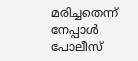മരിച്ചതെന്ന് നേപ്പാൾ പോലീസ്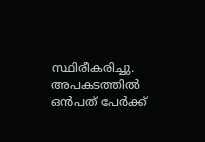സ്ഥിരീകരിച്ചു.
അപകടത്തിൽ ഒൻപത് പേർക്ക്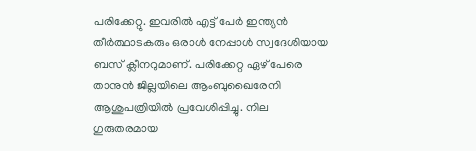പരിക്കേറ്റു. ഇവരിൽ എട്ട് പേർ ഇന്ത്യൻ തീർത്ഥാടകരും ഒരാൾ നേപ്പാൾ സ്വദേശിയായ ബസ് ക്ലീനറുമാണ്. പരിക്കേറ്റ ഏഴ് പേരെ താനുൻ ജില്ലയിലെ ആംബുഖൈരേനി ആശുപത്രിയിൽ പ്രവേശിപ്പിച്ചു. നില ഗുരുതരമായ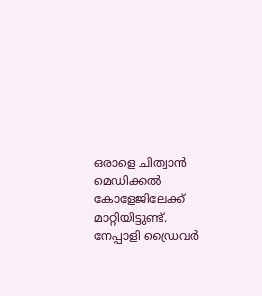ഒരാളെ ചിത്വാൻ മെഡിക്കൽ കോളേജിലേക്ക് മാറ്റിയിട്ടുണ്ട്. നേപ്പാളി ഡ്രൈവർ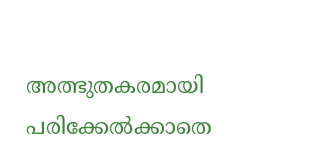അത്ഭുതകരമായി പരിക്കേൽക്കാതെ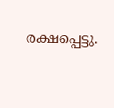രക്ഷപ്പെട്ടു.